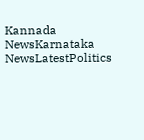Kannada NewsKarnataka NewsLatestPolitics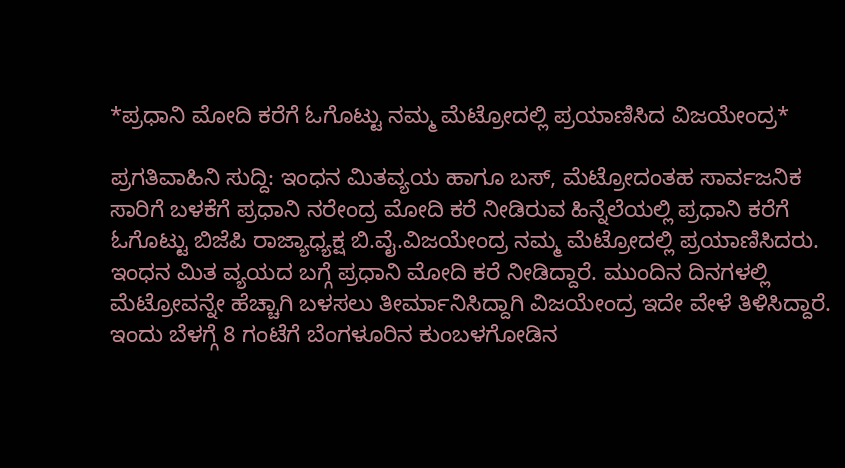*ಪ್ರಧಾನಿ ಮೋದಿ ಕರೆಗೆ ಓಗೊಟ್ಟು ನಮ್ಮ ಮೆಟ್ರೋದಲ್ಲಿ ಪ್ರಯಾಣಿಸಿದ ವಿಜಯೇಂದ್ರ*

ಪ್ರಗತಿವಾಹಿನಿ ಸುದ್ದಿ: ಇಂಧನ ಮಿತವ್ಯಯ ಹಾಗೂ ಬಸ್, ಮೆಟ್ರೋದಂತಹ ಸಾರ್ವಜನಿಕ ಸಾರಿಗೆ ಬಳಕೆಗೆ ಪ್ರಧಾನಿ ನರೇಂದ್ರ ಮೋದಿ ಕರೆ ನೀಡಿರುವ ಹಿನ್ನೆಲೆಯಲ್ಲಿ ಪ್ರಧಾನಿ ಕರೆಗೆ ಓಗೊಟ್ಟು ಬಿಜೆಪಿ ರಾಜ್ಯಾಧ್ಯಕ್ಷ ಬಿ.ವೈ.ವಿಜಯೇಂದ್ರ ನಮ್ಮ ಮೆಟ್ರೋದಲ್ಲಿ ಪ್ರಯಾಣಿಸಿದರು.
ಇಂಧನ ಮಿತ ವ್ಯಯದ ಬಗ್ಗೆ ಪ್ರಧಾನಿ ಮೋದಿ ಕರೆ ನೀಡಿದ್ದಾರೆ. ಮುಂದಿನ ದಿನಗಳಲ್ಲಿ ಮೆಟ್ರೋವನ್ನೇ ಹೆಚ್ಚಾಗಿ ಬಳಸಲು ತೀರ್ಮಾನಿಸಿದ್ದಾಗಿ ವಿಜಯೇಂದ್ರ ಇದೇ ವೇಳೆ ತಿಳಿಸಿದ್ದಾರೆ.
ಇಂದು ಬೆಳಗ್ಗೆ 8 ಗಂಟೆಗೆ ಬೆಂಗಳೂರಿನ ಕುಂಬಳಗೋಡಿನ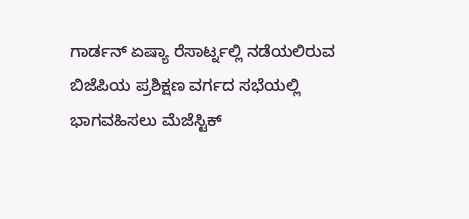ಗಾರ್ಡನ್ ಏಷ್ಯಾ ರೆಸಾರ್ಟ್ನಲ್ಲಿ ನಡೆಯಲಿರುವ ಬಿಜೆಪಿಯ ಪ್ರಶಿಕ್ಷಣ ವರ್ಗದ ಸಭೆಯಲ್ಲಿ ಭಾಗವಹಿಸಲು ಮೆಜೆಸ್ಟಿಕ್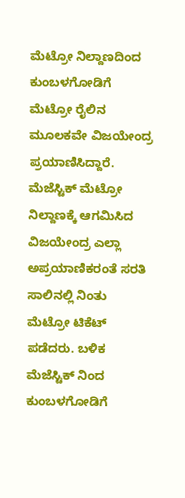ಮೆಟ್ರೋ ನಿಲ್ದಾಣದಿಂದ ಕುಂಬಳಗೋಡಿಗೆ ಮೆಟ್ರೋ ರೈಲಿನ ಮೂಲಕವೇ ವಿಜಯೇಂದ್ರ ಪ್ರಯಾಣಿಸಿದ್ದಾರೆ.
ಮೆಜೆಸ್ಟಿಕ್ ಮೆಟ್ರೋ ನಿಲ್ದಾಣಕ್ಕೆ ಆಗಮಿಸಿದ ವಿಜಯೇಂದ್ರ ಎಲ್ಲಾ ಅಪ್ರಯಾಣಿಕರಂತೆ ಸರತಿ ಸಾಲಿನಲ್ಲಿ ನಿಂತು ಮೆಟ್ರೋ ಟಿಕೆಟ್ ಪಡೆದರು. ಬಳಿಕ ಮೆಜೆಸ್ಟಿಕ್ ನಿಂದ ಕುಂಬಳಗೋಡಿಗೆ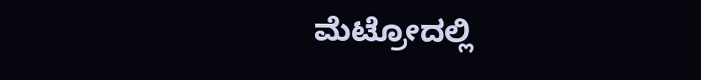ಮೆಟ್ರೋದಲ್ಲಿ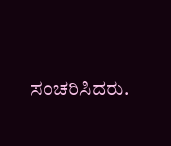ಸಂಚರಿಸಿದರು.